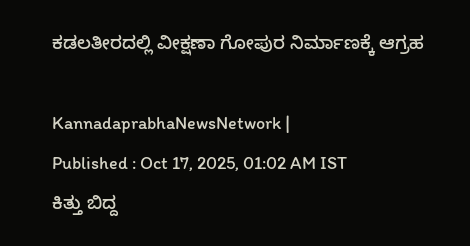ಕಡಲತೀರದಲ್ಲಿ ವೀಕ್ಷಣಾ ಗೋಪುರ ನಿರ್ಮಾಣಕ್ಕೆ ಆಗ್ರಹ

KannadaprabhaNewsNetwork |
Published : Oct 17, 2025, 01:02 AM IST
ಕಿತ್ತು ಬಿದ್ದ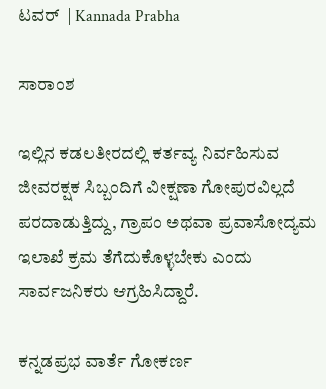ಟವರ್  | Kannada Prabha

ಸಾರಾಂಶ

ಇಲ್ಲಿನ ಕಡಲತೀರದಲ್ಲಿ ಕರ್ತವ್ಯ ನಿರ್ವಹಿಸುವ ಜೀವರಕ್ಷಕ ಸಿಬ್ಬಂದಿಗೆ ವೀಕ್ಷಣಾ ಗೋಪುರವಿಲ್ಲದೆ ಪರದಾಡುತ್ತಿದ್ದು, ಗ್ರಾಪಂ ಅಥವಾ ಪ್ರವಾಸೋದ್ಯಮ ಇಲಾಖೆ ಕ್ರಮ ತೆಗೆದುಕೊಳ್ಳಬೇಕು ಎಂದು ಸಾರ್ವಜನಿಕರು ಆಗ್ರಹಿಸಿದ್ದಾರೆ.

ಕನ್ನಡಪ್ರಭ ವಾರ್ತೆ ಗೋಕರ್ಣ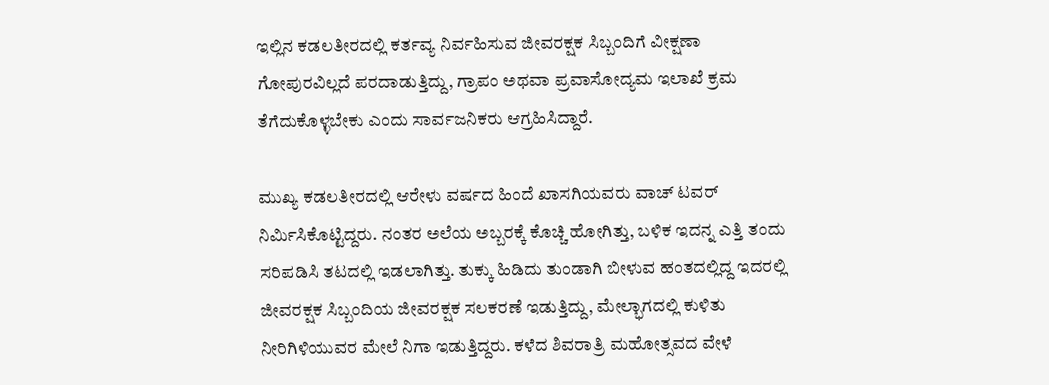ಇಲ್ಲಿನ ಕಡಲತೀರದಲ್ಲಿ ಕರ್ತವ್ಯ ನಿರ್ವಹಿಸುವ ಜೀವರಕ್ಷಕ ಸಿಬ್ಬಂದಿಗೆ ವೀಕ್ಷಣಾ ಗೋಪುರವಿಲ್ಲದೆ ಪರದಾಡುತ್ತಿದ್ದು, ಗ್ರಾಪಂ ಅಥವಾ ಪ್ರವಾಸೋದ್ಯಮ ಇಲಾಖೆ ಕ್ರಮ ತೆಗೆದುಕೊಳ್ಳಬೇಕು ಎಂದು ಸಾರ್ವಜನಿಕರು ಆಗ್ರಹಿಸಿದ್ದಾರೆ.

ಮುಖ್ಯ ಕಡಲತೀರದಲ್ಲಿ ಆರೇಳು ವರ್ಷದ ಹಿಂದೆ ಖಾಸಗಿಯವರು ವಾಚ್ ಟವರ್ ನಿರ್ಮಿಸಿಕೊಟ್ಟಿದ್ದರು. ನಂತರ ಅಲೆಯ ಅಬ್ಬರಕ್ಕೆ ಕೊಚ್ಚಿ ಹೋಗಿತ್ತು, ಬಳಿಕ ಇದನ್ನ ಎತ್ತಿ ತಂದು ಸರಿಪಡಿಸಿ ತಟದಲ್ಲಿ ಇಡಲಾಗಿತ್ತು. ತುಕ್ಕು ಹಿಡಿದು ತುಂಡಾಗಿ ಬೀಳುವ ಹಂತದಲ್ಲಿದ್ದ ಇದರಲ್ಲಿ ಜೀವರಕ್ಷಕ ಸಿಬ್ಬಂದಿಯ ಜೀವರಕ್ಷಕ ಸಲಕರಣೆ ಇಡುತ್ತಿದ್ದು, ಮೇಲ್ಭಾಗದಲ್ಲಿ ಕುಳಿತು ನೀರಿಗಿಳಿಯುವರ ಮೇಲೆ ನಿಗಾ ಇಡುತ್ತಿದ್ದರು. ಕಳೆದ ಶಿವರಾತ್ರಿ ಮಹೋತ್ಸವದ ವೇಳೆ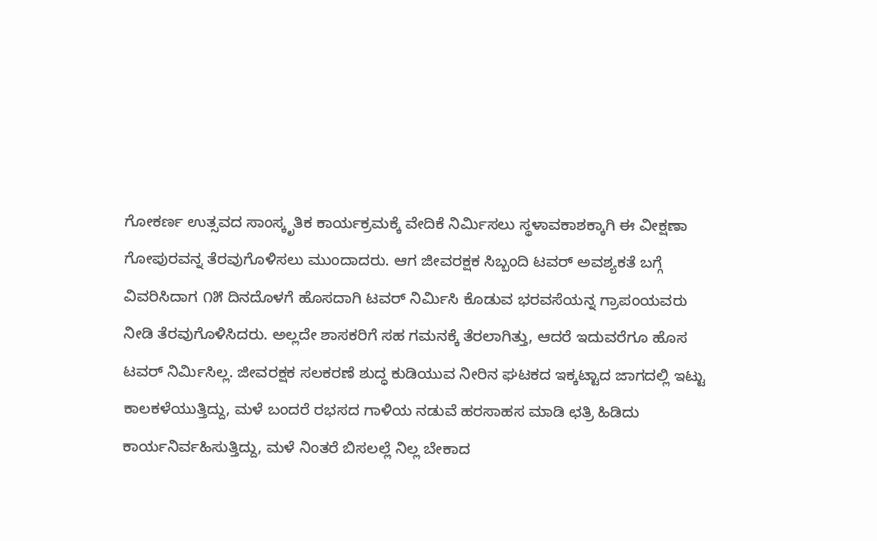ಗೋಕರ್ಣ ಉತ್ಸವದ ಸಾಂಸ್ಕೃತಿಕ ಕಾರ್ಯಕ್ರಮಕ್ಕೆ ವೇದಿಕೆ ನಿರ್ಮಿಸಲು ಸ್ಥಳಾವಕಾಶಕ್ಕಾಗಿ ಈ ವೀಕ್ಷಣಾ ಗೋಪುರವನ್ನ ತೆರವುಗೊಳಿಸಲು ಮುಂದಾದರು. ಆಗ ಜೀವರಕ್ಷಕ ಸಿಬ್ಬಂದಿ ಟವರ್ ಅವಶ್ಯಕತೆ ಬಗ್ಗೆ ವಿವರಿಸಿದಾಗ ೧೫ ದಿನದೊಳಗೆ ಹೊಸದಾಗಿ ಟವರ್‌ ನಿರ್ಮಿಸಿ ಕೊಡುವ ಭರವಸೆಯನ್ನ ಗ್ರಾಪಂಯವರು ನೀಡಿ ತೆರವುಗೊಳಿಸಿದರು. ಅಲ್ಲದೇ ಶಾಸಕರಿಗೆ ಸಹ ಗಮನಕ್ಕೆ ತೆರಲಾಗಿತ್ತು, ಆದರೆ ಇದುವರೆಗೂ ಹೊಸ ಟವರ್‌ ನಿರ್ಮಿಸಿಲ್ಲ. ಜೀವರಕ್ಷಕ ಸಲಕರಣೆ ಶುದ್ಧ ಕುಡಿಯುವ ನೀರಿನ ಘಟಕದ ಇಕ್ಕಟ್ಟಾದ ಜಾಗದಲ್ಲಿ ಇಟ್ಟು ಕಾಲಕಳೆಯುತ್ತಿದ್ದು, ಮಳೆ ಬಂದರೆ ರಭಸದ ಗಾಳಿಯ ನಡುವೆ ಹರಸಾಹಸ ಮಾಡಿ ಛತ್ರಿ ಹಿಡಿದು ಕಾರ್ಯನಿರ್ವಹಿಸುತ್ತಿದ್ದು, ಮಳೆ ನಿಂತರೆ ಬಿಸಲಲ್ಲೆ ನಿಲ್ಲ ಬೇಕಾದ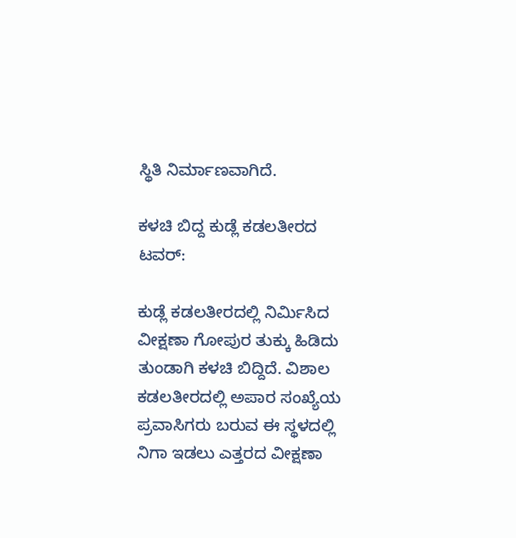ಸ್ಥಿತಿ ನಿರ್ಮಾಣವಾಗಿದೆ.

ಕಳಚಿ ಬಿದ್ದ ಕುಡ್ಲೆ ಕಡಲತೀರದ ಟವರ್:

ಕುಡ್ಲೆ ಕಡಲತೀರದಲ್ಲಿ ನಿರ್ಮಿಸಿದ ವೀಕ್ಷಣಾ ಗೋಪುರ ತುಕ್ಕು ಹಿಡಿದು ತುಂಡಾಗಿ ಕಳಚಿ ಬಿದ್ದಿದೆ. ವಿಶಾಲ ಕಡಲತೀರದಲ್ಲಿ ಅಪಾರ ಸಂಖ್ಯೆಯ ಪ್ರವಾಸಿಗರು ಬರುವ ಈ ಸ್ಥಳದಲ್ಲಿ ನಿಗಾ ಇಡಲು ಎತ್ತರದ ವೀಕ್ಷಣಾ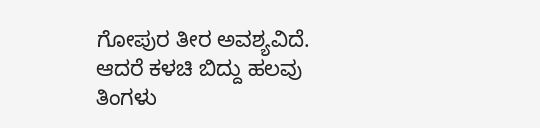ಗೋಪುರ ತೀರ ಅವಶ್ಯವಿದೆ. ಆದರೆ ಕಳಚಿ ಬಿದ್ದು ಹಲವು ತಿಂಗಳು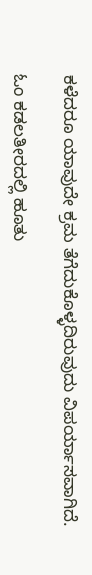ಕಳೆದರೂ ಯಾವುದೇ ಕ್ರಮ ತೆಗೆದುಕೊಳ್ಳದಿರುವುದು ವಿಪರ್ಯಾಸವಾಗಿದೆ.

ಓಂ ಕಡಲತೀರದಲ್ಲಿ ಹೂತು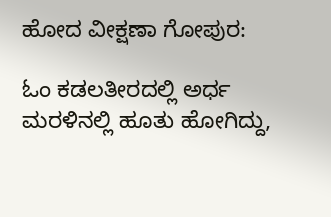ಹೋದ ವೀಕ್ಷಣಾ ಗೋಪುರ:

ಓಂ ಕಡಲತೀರದಲ್ಲಿ ಅರ್ಧ ಮರಳಿನಲ್ಲಿ ಹೂತು ಹೋಗಿದ್ದು,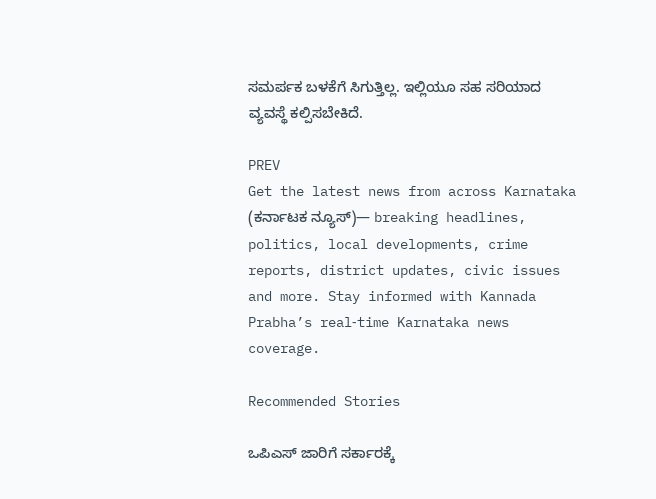ಸಮರ್ಪಕ ಬಳಕೆಗೆ ಸಿಗುತ್ತಿಲ್ಲ. ಇಲ್ಲಿಯೂ ಸಹ ಸರಿಯಾದ ವ್ಯವಸ್ಥೆ ಕಲ್ಪಿಸಬೇಕಿದೆ.

PREV
Get the latest news from across Karnataka (ಕರ್ನಾಟಕ ನ್ಯೂಸ್)— breaking headlines, politics, local developments, crime reports, district updates, civic issues and more. Stay informed with Kannada Prabha’s real‑time Karnataka news coverage.

Recommended Stories

ಒಪಿಎಸ್‌ ಜಾರಿಗೆ ಸರ್ಕಾರಕ್ಕೆ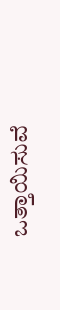ಒತ್ತಾಯಿಸುವೆ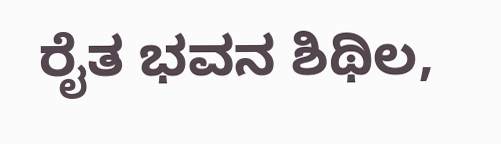ರೈತ ಭವನ ಶಿಥಿಲ,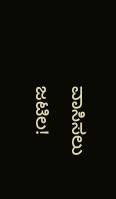ವಾಸಿಸಲು ಜಟಿಲ!